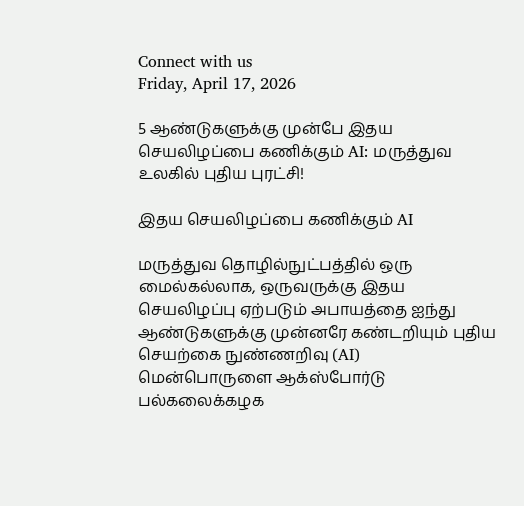Connect with us
Friday, April 17, 2026

5 ஆண்டுகளுக்கு முன்பே இதய செயலிழப்பை கணிக்கும் AI: மருத்துவ உலகில் புதிய புரட்சி!

இதய செயலிழப்பை கணிக்கும் AI

மருத்துவ தொழில்நுட்பத்தில் ஒரு மைல்கல்லாக, ஒருவருக்கு இதய செயலிழப்பு ஏற்படும் அபாயத்தை ஐந்து ஆண்டுகளுக்கு முன்னரே கண்டறியும் புதிய செயற்கை நுண்ணறிவு (AI) மென்பொருளை ஆக்ஸ்போர்டு பல்கலைக்கழக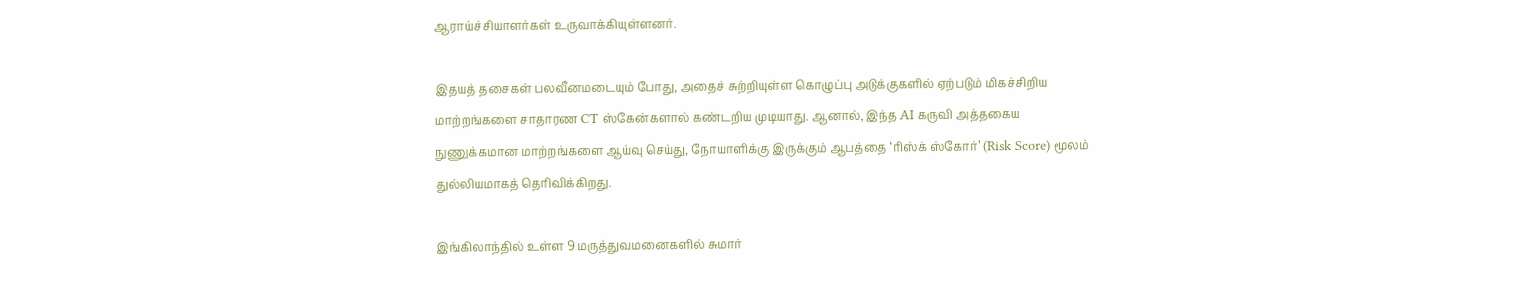ஆராய்ச்சியாளர்கள் உருவாக்கியுள்ளனர்.

இதயத் தசைகள் பலவீனமடையும் போது, அதைச் சுற்றியுள்ள கொழுப்பு அடுக்குகளில் ஏற்படும் மிகச்சிறிய மாற்றங்களை சாதாரண CT ஸ்கேன்களால் கண்டறிய முடியாது. ஆனால், இந்த AI கருவி அத்தகைய நுணுக்கமான மாற்றங்களை ஆய்வு செய்து, நோயாளிக்கு இருக்கும் ஆபத்தை ‘ரிஸ்க் ஸ்கோர்’ (Risk Score) மூலம் துல்லியமாகத் தெரிவிக்கிறது.

இங்கிலாந்தில் உள்ள 9 மருத்துவமனைகளில் சுமார்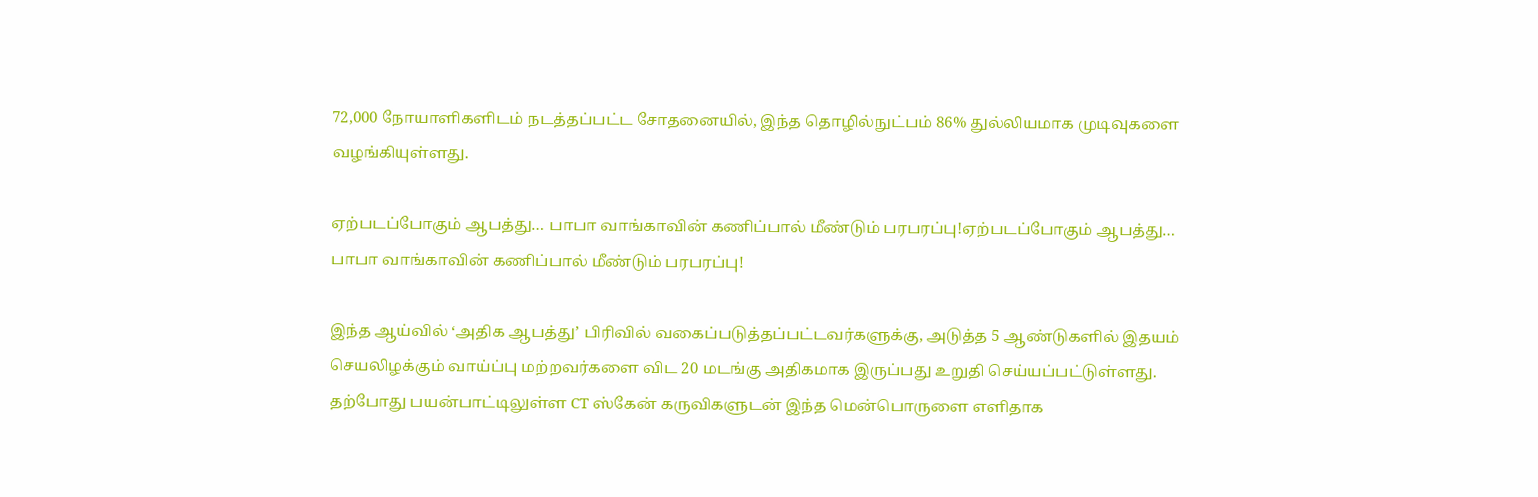72,000 நோயாளிகளிடம் நடத்தப்பட்ட சோதனையில், இந்த தொழில்நுட்பம் 86% துல்லியமாக முடிவுகளை வழங்கியுள்ளது.

ஏற்படப்போகும் ஆபத்து… பாபா வாங்காவின் கணிப்பால் மீண்டும் பரபரப்பு!ஏற்படப்போகும் ஆபத்து… பாபா வாங்காவின் கணிப்பால் மீண்டும் பரபரப்பு!

இந்த ஆய்வில் ‘அதிக ஆபத்து’ பிரிவில் வகைப்படுத்தப்பட்டவர்களுக்கு, அடுத்த 5 ஆண்டுகளில் இதயம் செயலிழக்கும் வாய்ப்பு மற்றவர்களை விட 20 மடங்கு அதிகமாக இருப்பது உறுதி செய்யப்பட்டுள்ளது. தற்போது பயன்பாட்டிலுள்ள CT ஸ்கேன் கருவிகளுடன் இந்த மென்பொருளை எளிதாக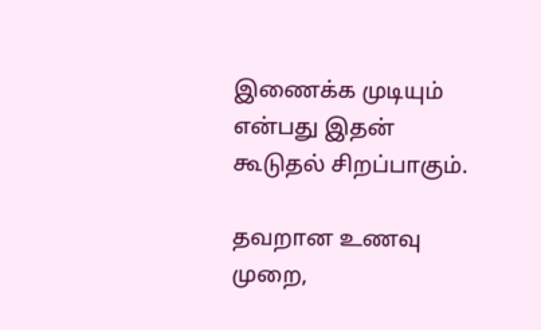இணைக்க முடியும் என்பது இதன் கூடுதல் சிறப்பாகும்.

தவறான உணவு முறை,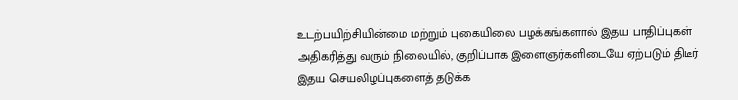உடற்பயிற்சியின்மை மற்றும் புகையிலை பழக்கங்களால் இதய பாதிப்புகள் அதிகரித்து வரும் நிலையில், குறிப்பாக இளைஞர்களிடையே ஏற்படும் திடீர் இதய செயலிழப்புகளைத் தடுக்க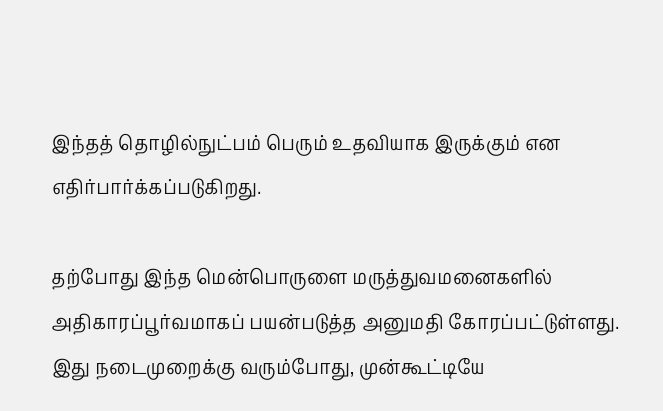இந்தத் தொழில்நுட்பம் பெரும் உதவியாக இருக்கும் என எதிர்பார்க்கப்படுகிறது.

தற்போது இந்த மென்பொருளை மருத்துவமனைகளில் அதிகாரப்பூர்வமாகப் பயன்படுத்த அனுமதி கோரப்பட்டுள்ளது. இது நடைமுறைக்கு வரும்போது, முன்கூட்டியே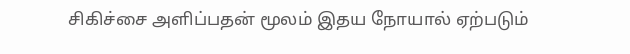சிகிச்சை அளிப்பதன் மூலம் இதய நோயால் ஏற்படும்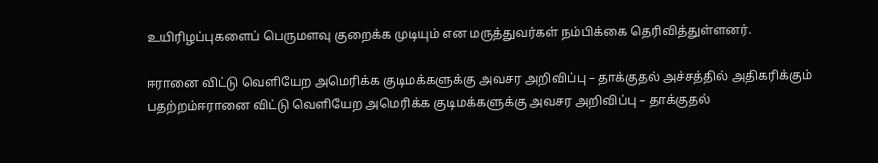உயிரிழப்புகளைப் பெருமளவு குறைக்க முடியும் என மருத்துவர்கள் நம்பிக்கை தெரிவித்துள்ளனர்.

ஈரானை விட்டு வெளியேற அமெரிக்க குடிமக்களுக்கு அவசர அறிவிப்பு – தாக்குதல் அச்சத்தில் அதிகரிக்கும் பதற்றம்ஈரானை விட்டு வெளியேற அமெரிக்க குடிமக்களுக்கு அவசர அறிவிப்பு – தாக்குதல்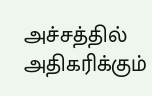அச்சத்தில் அதிகரிக்கும்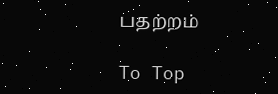பதற்றம்

To Top